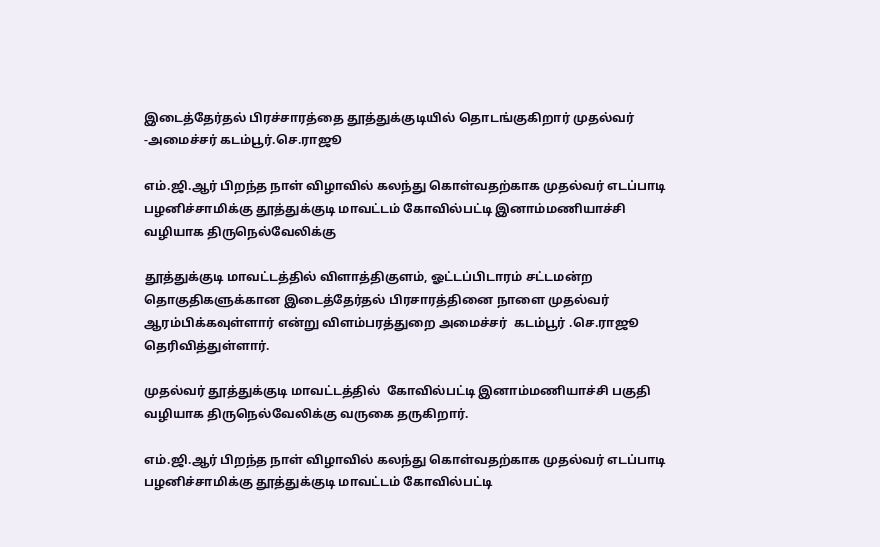இடைத்தேர்தல் பிரச்சாரத்தை தூத்துக்குடியில் தொடங்குகிறார் முதல்வர் -அமைச்சர் கடம்பூர்.செ.ராஜூ

எம்.ஜி.ஆர் பிறந்த நாள் விழாவில் கலந்து கொள்வதற்காக முதல்வர் எடப்பாடி பழனிச்சாமிக்கு தூத்துக்குடி மாவட்டம் கோவில்பட்டி இனாம்மணியாச்சி வழியாக திருநெல்வேலிக்கு

தூத்துக்குடி மாவட்டத்தில் விளாத்திகுளம், ஓட்டப்பிடாரம் சட்டமன்ற தொகுதிகளுக்கான இடைத்தேர்தல் பிரசாரத்தினை நாளை முதல்வர் ஆரம்பிக்கவுள்ளார் என்று விளம்பரத்துறை அமைச்சர்  கடம்பூர் .செ.ராஜூ   தெரிவித்துள்ளார்.

முதல்வர் தூத்துக்குடி மாவட்டத்தில்  கோவில்பட்டி இனாம்மணியாச்சி பகுதி வழியாக திருநெல்வேலிக்கு வருகை தருகிறார்.

எம்.ஜி.ஆர் பிறந்த நாள் விழாவில் கலந்து கொள்வதற்காக முதல்வர் எடப்பாடி பழனிச்சாமிக்கு தூத்துக்குடி மாவட்டம் கோவில்பட்டி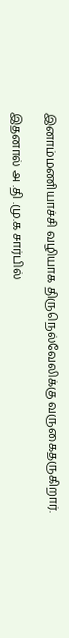இனாம்மணியாச்சி வழியாக திருநெல்வேலிக்கு வருகைதருகிறார்.

இதனால் அ .தி .மு.க சார்பில்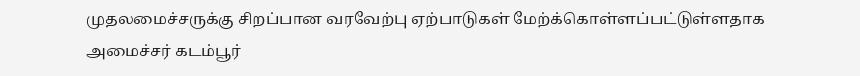முதலமைச்சருக்கு சிறப்பான வரவேற்பு ஏற்பாடுகள் மேற்க்கொள்ளப்பட்டுள்ளதாக அமைச்சர் கடம்பூர்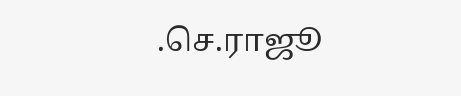.செ.ராஜூ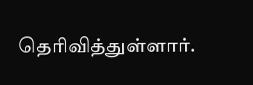தெரிவித்துள்ளார்.